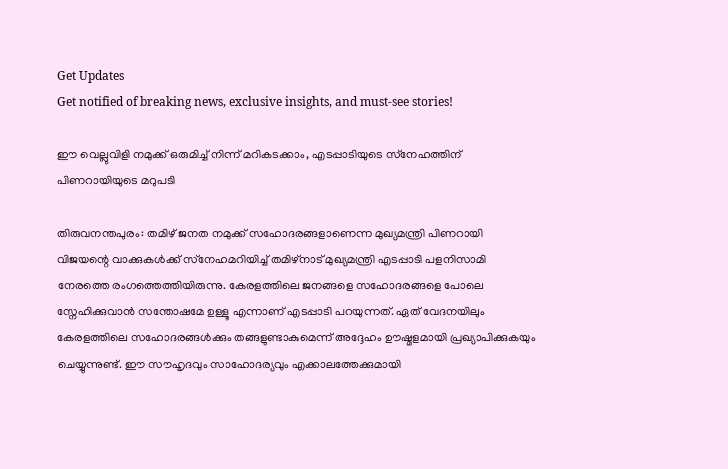Get Updates
Get notified of breaking news, exclusive insights, and must-see stories!

ഈ വെല്ലുവിളി നമുക്ക് ഒരുമിച്ച് നിന്ന് മറികടക്കാം, എടപ്പാടിയുടെ സ്‌നേഹത്തിന് പിണറായിയുടെ മറുപടി

തിരുവനന്തപുരം: തമിഴ് ജനത നമുക്ക് സഹോദരങ്ങളാണെന്ന മുഖ്യമന്ത്രി പിണറായി വിജയന്റെ വാക്കുകള്‍ക്ക് സ്‌നേഹമറിയിച്ച് തമിഴ്‌നാട് മുഖ്യമന്ത്രി എടപ്പാടി പളനിസാമി നേരത്തെ രംഗത്തെത്തിയിരുന്നു. കേരളത്തിലെ ജനങ്ങളെ സഹോദരങ്ങളെ പോലെ സ്നേഹിക്കുവാന്‍ സന്തോഷമേ ഉള്ളൂ എന്നാണ് എടപ്പാടി പറയുന്നത്. ഏത് വേദനയിലും കേരളത്തിലെ സഹോദരങ്ങള്‍ക്കും തങ്ങളുണ്ടാകുമെന്ന് അദ്ദേഹം ഊഷ്മളമായി പ്രഖ്യാപിക്കുകയും ചെയ്യുന്നുണ്ട്. ഈ സൗഹൃദവും സാഹോദര്യവും എക്കാലത്തേക്കുമായി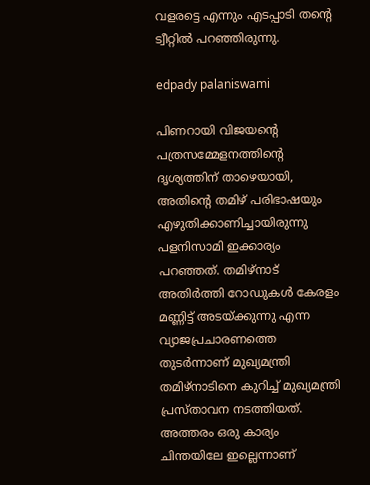വളരട്ടെ എന്നും എടപ്പാടി തന്റെ ട്വീറ്റില്‍ പറഞ്ഞിരുന്നു.

edpady palaniswami

പിണറായി വിജയന്റെ പത്രസമ്മേളനത്തിന്റെ ദൃശ്യത്തിന് താഴെയായി, അതിന്റെ തമിഴ് പരിഭാഷയും എഴുതിക്കാണിച്ചായിരുന്നു പളനിസാമി ഇക്കാര്യം പറഞ്ഞത്. തമിഴ്നാട് അതിര്‍ത്തി റോഡുകള്‍ കേരളം മണ്ണിട്ട് അടയ്ക്കുന്നു എന്ന വ്യാജപ്രചാരണത്തെ തുടര്‍ന്നാണ് മുഖ്യമന്ത്രി തമിഴ്‌നാടിനെ കുറിച്ച് മുഖ്യമന്ത്രി പ്രസ്താവന നടത്തിയത്. അത്തരം ഒരു കാര്യം ചിന്തയിലേ ഇല്ലെന്നാണ്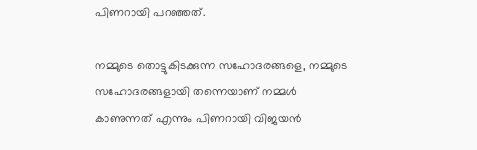പിണറായി പറഞ്ഞത്.

നമ്മുടെ തൊട്ടുകിടക്കുന്ന സഹോദരങ്ങളെ, നമ്മുടെ സഹോദരങ്ങളായി തന്നെയാണ് നമ്മള്‍ കാണുന്നത് എന്നും പിണറായി വിജയന്‍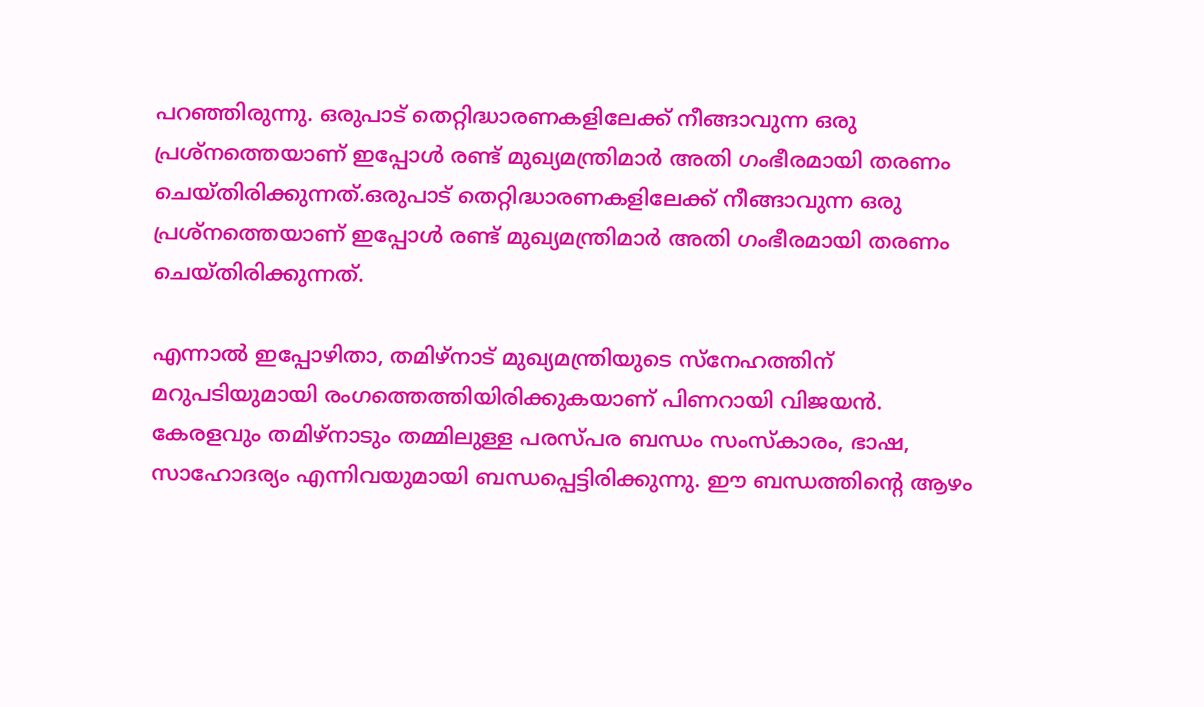പറഞ്ഞിരുന്നു. ഒരുപാട് തെറ്റിദ്ധാരണകളിലേക്ക് നീങ്ങാവുന്ന ഒരു പ്രശ്നത്തെയാണ് ഇപ്പോള്‍ രണ്ട് മുഖ്യമന്ത്രിമാര്‍ അതി ഗംഭീരമായി തരണം ചെയ്തിരിക്കുന്നത്.ഒരുപാട് തെറ്റിദ്ധാരണകളിലേക്ക് നീങ്ങാവുന്ന ഒരു പ്രശ്നത്തെയാണ് ഇപ്പോള്‍ രണ്ട് മുഖ്യമന്ത്രിമാര്‍ അതി ഗംഭീരമായി തരണം ചെയ്തിരിക്കുന്നത്.

എന്നാല്‍ ഇപ്പോഴിതാ, തമിഴ്‌നാട് മുഖ്യമന്ത്രിയുടെ സ്‌നേഹത്തിന് മറുപടിയുമായി രംഗത്തെത്തിയിരിക്കുകയാണ് പിണറായി വിജയന്‍. കേരളവും തമിഴ്‌നാടും തമ്മിലുള്ള പരസ്പര ബന്ധം സംസ്‌കാരം, ഭാഷ, സാഹോദര്യം എന്നിവയുമായി ബന്ധപ്പെട്ടിരിക്കുന്നു. ഈ ബന്ധത്തിന്റെ ആഴം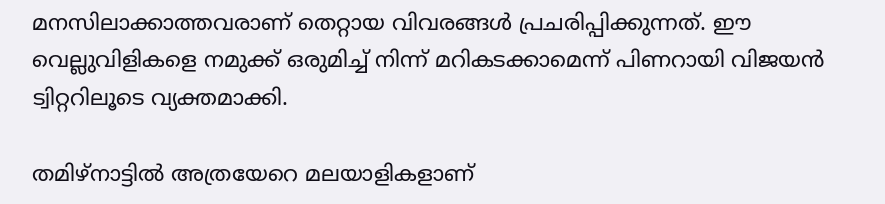മനസിലാക്കാത്തവരാണ് തെറ്റായ വിവരങ്ങള്‍ പ്രചരിപ്പിക്കുന്നത്. ഈ വെല്ലുവിളികളെ നമുക്ക് ഒരുമിച്ച് നിന്ന് മറികടക്കാമെന്ന് പിണറായി വിജയന്‍ ട്വിറ്ററിലൂടെ വ്യക്തമാക്കി.

തമിഴ്നാട്ടില്‍ അത്രയേറെ മലയാളികളാണ്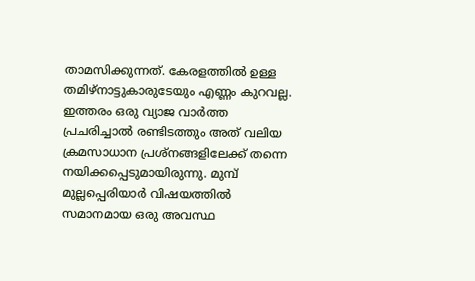താമസിക്കുന്നത്. കേരളത്തില്‍ ഉള്ള തമിഴ്നാട്ടുകാരുടേയും എണ്ണം കുറവല്ല. ഇത്തരം ഒരു വ്യാജ വാര്‍ത്ത പ്രചരിച്ചാല്‍ രണ്ടിടത്തും അത് വലിയ ക്രമസാധാന പ്രശ്നങ്ങളിലേക്ക് തന്നെ നയിക്കപ്പെടുമായിരുന്നു. മുമ്പ് മുല്ലപ്പെരിയാര്‍ വിഷയത്തില്‍ സമാനമായ ഒരു അവസ്ഥ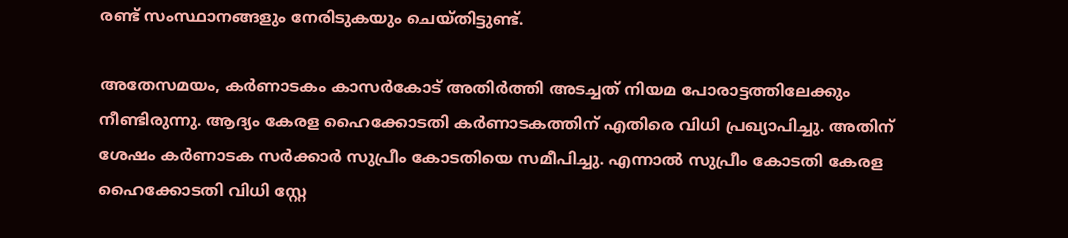രണ്ട് സംസ്ഥാനങ്ങളും നേരിടുകയും ചെയ്തിട്ടുണ്ട്.

അതേസമയം, കര്‍ണാടകം കാസര്‍കോട് അതിര്‍ത്തി അടച്ചത് നിയമ പോരാട്ടത്തിലേക്കും നീണ്ടിരുന്നു. ആദ്യം കേരള ഹൈക്കോടതി കര്‍ണാടകത്തിന് എതിരെ വിധി പ്രഖ്യാപിച്ചു. അതിന് ശേഷം കര്‍ണാടക സര്‍ക്കാര്‍ സുപ്രീം കോടതിയെ സമീപിച്ചു. എന്നാല്‍ സുപ്രീം കോടതി കേരള ഹൈക്കോടതി വിധി സ്റ്റേ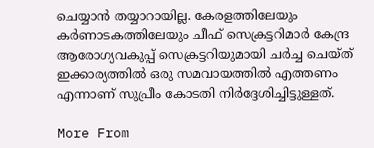ചെയ്യാന്‍ തയ്യാറായില്ല. കേരളത്തിലേയും കര്‍ണാടകത്തിലേയും ചീഫ് സെക്രട്ടറിമാര്‍ കേന്ദ്ര ആരോഗ്യവകുപ്പ് സെക്രട്ടറിയുമായി ചര്‍ച്ച ചെയ്ത് ഇക്കാര്യത്തില്‍ ഒരു സമവായത്തില്‍ എത്തണം എന്നാണ് സുപ്രീം കോടതി നിര്‍ദ്ദേശിച്ചിട്ടുള്ളത്.

More From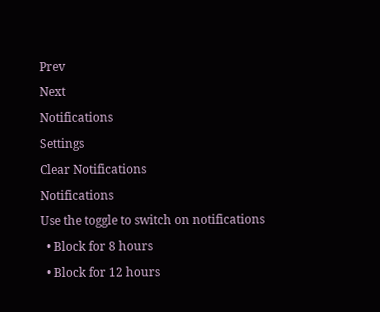Prev
Next
Notifications
Settings
Clear Notifications
Notifications
Use the toggle to switch on notifications
  • Block for 8 hours
  • Block for 12 hours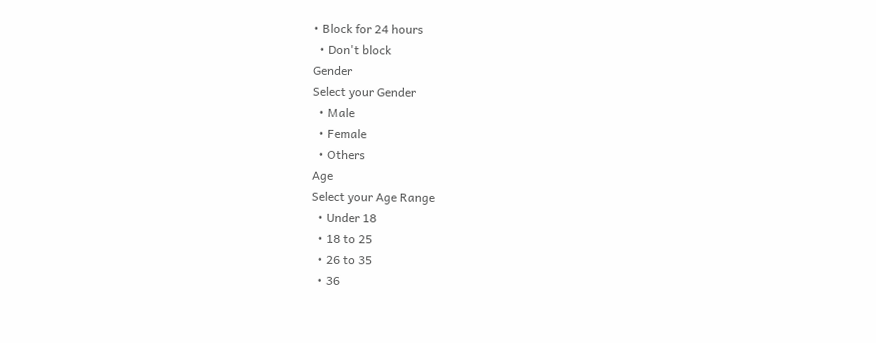• Block for 24 hours
  • Don't block
Gender
Select your Gender
  • Male
  • Female
  • Others
Age
Select your Age Range
  • Under 18
  • 18 to 25
  • 26 to 35
  • 36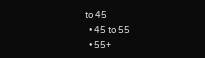to 45
  • 45 to 55
  • 55+